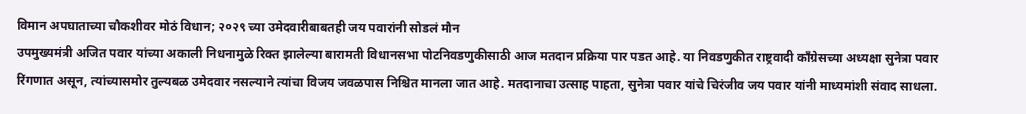विमान अपघाताच्या चौकशीवर मोठं विधान; २०२९ च्या उमेदवारीबाबतही जय पवारांनी सोडलं मौन
उपमुख्यमंत्री अजित पवार यांच्या अकाली निधनामुळे रिक्त झालेल्या बारामती विधानसभा पोटनिवडणुकीसाठी आज मतदान प्रक्रिया पार पडत आहे. या निवडणुकीत राष्ट्रवादी काँग्रेसच्या अध्यक्षा सुनेत्रा पवार रिंगणात असून, त्यांच्यासमोर तुल्यबळ उमेदवार नसल्याने त्यांचा विजय जवळपास निश्चित मानला जात आहे. मतदानाचा उत्साह पाहता, सुनेत्रा पवार यांचे चिरंजीव जय पवार यांनी माध्यमांशी संवाद साधला.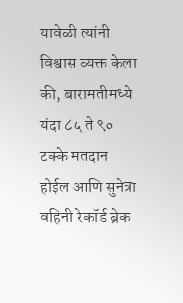यावेळी त्यांनी विश्वास व्यक्त केला की, बारामतीमध्ये यंदा ८५ ते ९० टक्के मतदान होईल आणि सुनेत्रा वहिनी रेकॉर्ड ब्रेक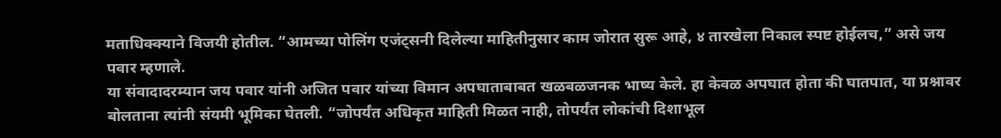मताधिक्क्याने विजयी होतील. “आमच्या पोलिंग एजंट्सनी दिलेल्या माहितीनुसार काम जोरात सुरू आहे, ४ तारखेला निकाल स्पष्ट होईलच,” असे जय पवार म्हणाले.
या संवादादरम्यान जय पवार यांनी अजित पवार यांच्या विमान अपघाताबाबत खळबळजनक भाष्य केले. हा केवळ अपघात होता की घातपात, या प्रश्नावर बोलताना त्यांनी संयमी भूमिका घेतली. “जोपर्यंत अधिकृत माहिती मिळत नाही, तोपर्यंत लोकांची दिशाभूल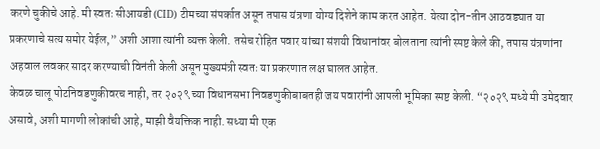करणे चुकीचे आहे. मी स्वतः सीआयडी (CID) टीमच्या संपर्कात असून तपास यंत्रणा योग्य दिशेने काम करत आहेत. येत्या दोन-तीन आठवड्यात या प्रकरणाचे सत्य समोर येईल,” अशी आशा त्यांनी व्यक्त केली. तसेच रोहित पवार यांच्या संशयी विधानांवर बोलताना त्यांनी स्पष्ट केले की, तपास यंत्रणांना अहवाल लवकर सादर करण्याची विनंती केली असून मुख्यमंत्री स्वतः या प्रकरणात लक्ष घालत आहेत.
केवळ चालू पोटनिवडणुकीवरच नाही, तर २०२९ च्या विधानसभा निवडणुकीबाबतही जय पवारांनी आपली भूमिका स्पष्ट केली. “२०२९ मध्ये मी उमेदवार असावे, अशी मागणी लोकांची आहे, माझी वैयक्तिक नाही. सध्या मी एक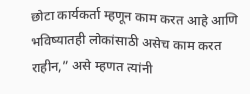छोटा कार्यकर्ता म्हणून काम करत आहे आणि भविष्यातही लोकांसाठी असेच काम करत राहीन,” असे म्हणत त्यांनी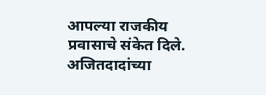आपल्या राजकीय प्रवासाचे संकेत दिले. अजितदादांच्या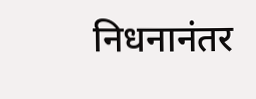निधनानंतर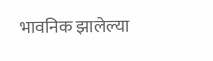भावनिक झालेल्या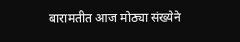बारामतीत आज मोठ्या संख्येने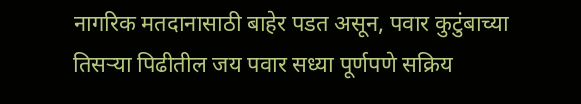नागरिक मतदानासाठी बाहेर पडत असून, पवार कुटुंबाच्या तिसऱ्या पिढीतील जय पवार सध्या पूर्णपणे सक्रिय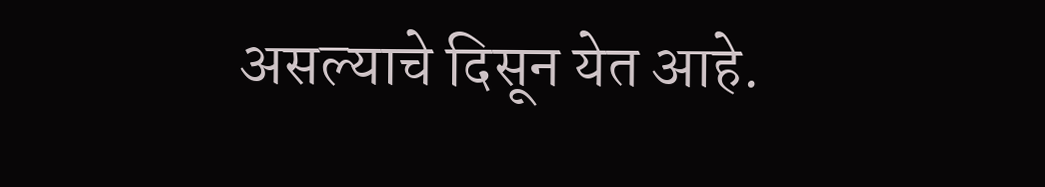असल्याचे दिसून येत आहे.